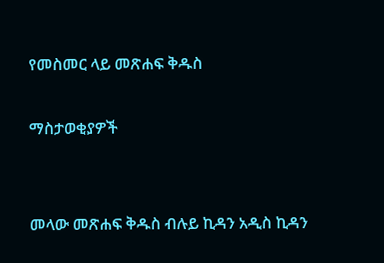የመስመር ላይ መጽሐፍ ቅዱስ

ማስታወቂያዎች


መላው መጽሐፍ ቅዱስ ብሉይ ኪዳን አዲስ ኪዳን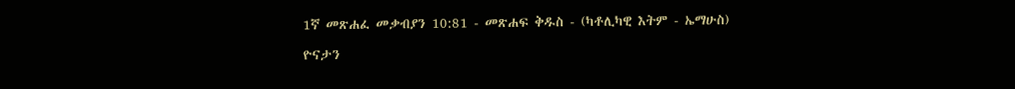1ኛ መጽሐፈ መቃብያን 10:81 - መጽሐፍ ቅዱስ - (ካቶሊካዊ እትም - ኤማሁስ)

ዮናታን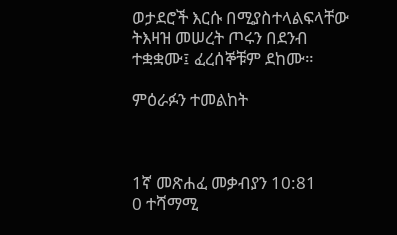ወታደሮች እርሱ በሚያስተላልፍላቸው ትእዛዝ መሠረት ጦሩን በደንብ ተቋቋሙ፤ ፈረሰኞቹም ደከሙ።

ምዕራፉን ተመልከት



1ኛ መጽሐፈ መቃብያን 10:81
0 ተሻማሚ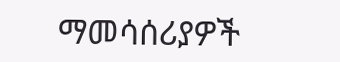ማመሳሰሪያዎች